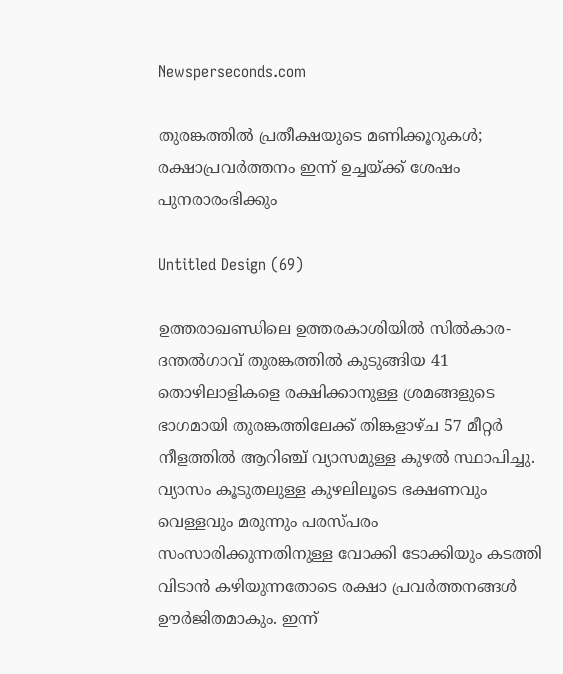Newsperseconds.com

തുരങ്കത്തിൽ പ്രതീക്ഷയുടെ മണിക്കൂറുകൾ; രക്ഷാപ്രവർത്തനം ഇന്ന് ഉച്ചയ്ക്ക് ശേഷം പുനരാരംഭിക്കും

Untitled Design (69)

ഉത്തരാഖണ്ഡിലെ ഉത്തരകാശിയില്‍ സില്‍കാര-ദന്തല്‍ഗാവ് തുരങ്കത്തില്‍ കുടുങ്ങിയ 41 തൊഴിലാളികളെ രക്ഷിക്കാനുള്ള ശ്രമങ്ങളുടെ ഭാഗമായി തുരങ്കത്തിലേക്ക് തിങ്കളാഴ്ച 57 മീറ്റര്‍ നീളത്തില്‍ ആറിഞ്ച് വ്യാസമുള്ള കുഴല്‍ സ്ഥാപിച്ചു. വ്യാസം കൂടുതലുള്ള കുഴലിലൂടെ ഭക്ഷണവും വെള്ളവും മരുന്നും പരസ്പരം സംസാരിക്കുന്നതിനുള്ള വോക്കി ടോക്കിയും കടത്തി വിടാന്‍ കഴിയുന്നതോടെ രക്ഷാ പ്രവര്‍ത്തനങ്ങള്‍ ഊര്‍ജിതമാകും. ഇന്ന്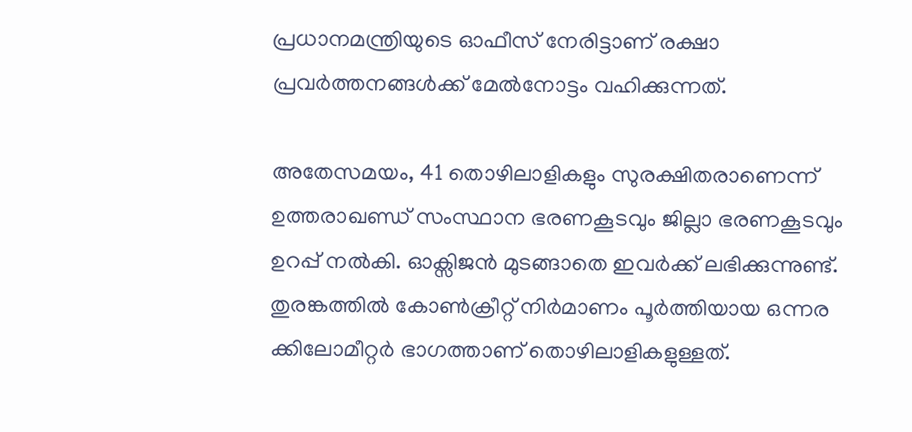പ്രധാനമന്ത്രിയുടെ ഓഫീസ് നേരിട്ടാണ് രക്ഷാ പ്രവര്‍ത്തനങ്ങള്‍ക്ക് മേല്‍നോട്ടം വഹിക്കുന്നത്.

അതേസമയം, 41 തൊഴിലാളികളും സുരക്ഷിതരാണെന്ന് ഉത്തരാഖണ്ഡ് സംസ്ഥാന ഭരണകൂടവും ജില്ലാ ഭരണകൂടവും ഉറപ്പ് നൽകി. ഓക്സിജന്‍ മുടങ്ങാതെ ഇവർക്ക് ലഭിക്കുന്നുണ്ട്. തുരങ്കത്തില്‍ കോണ്‍ക്രീറ്റ് നിര്‍മാണം പൂര്‍ത്തിയായ ഒന്നര ക്കിലോമീറ്റര്‍ ഭാഗത്താണ് തൊഴിലാളികളുള്ളത്.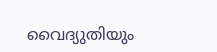വൈദ്യുതിയും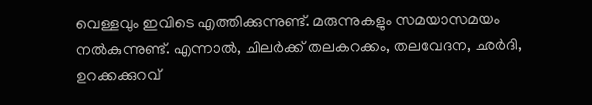വെള്ളവും ഇവിടെ എത്തിക്കുന്നുണ്ട്. മരുന്നുകളും സമയാസമയം നല്‍കുന്നുണ്ട്. എന്നാല്‍, ചിലർക്ക് തലകറക്കം, തലവേദന, ഛര്‍ദി, ഉറക്കക്കുറവ്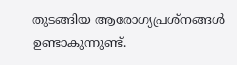തുടങ്ങിയ ആരോഗ്യപ്രശ്നങ്ങള്‍ ഉണ്ടാകുന്നുണ്ട്.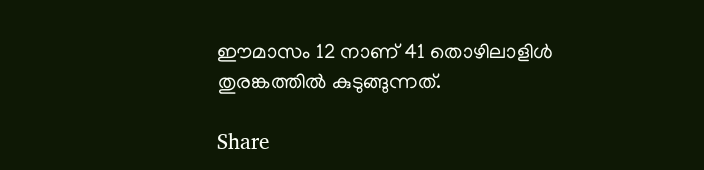ഈമാസം 12 നാണ് 41 തൊഴിലാളിൾ തുരങ്കത്തില്‍ കുടുങ്ങുന്നത്.

Share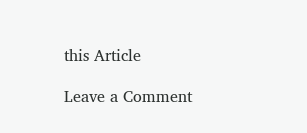this Article

Leave a Comment